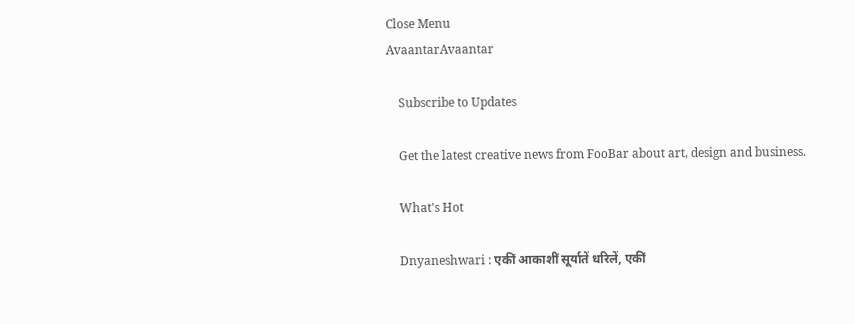Close Menu
AvaantarAvaantar

    Subscribe to Updates

    Get the latest creative news from FooBar about art, design and business.

    What's Hot

    Dnyaneshwari : एकीं आकाशीं सूर्यातें धरिलें, एकीं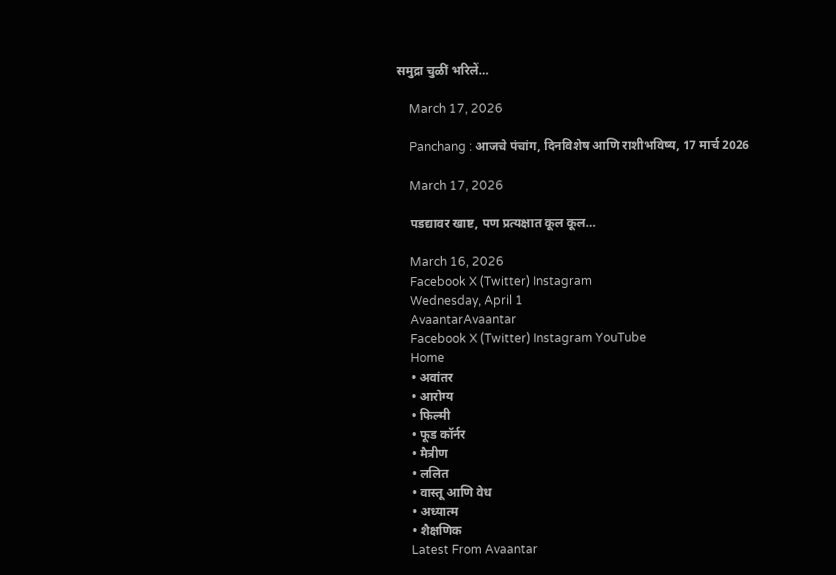समुद्रा चुळीं भरिलें…

    March 17, 2026

    Panchang : आजचे पंचांग, दिनविशेष आणि राशीभविष्य, 17 मार्च 2026

    March 17, 2026

    पडद्यावर खाष्ट, पण प्रत्यक्षात कूल कूल…

    March 16, 2026
    Facebook X (Twitter) Instagram
    Wednesday, April 1
    AvaantarAvaantar
    Facebook X (Twitter) Instagram YouTube
    Home
    • अवांतर
    • आरोग्य
    • फिल्मी
    • फूड कॉर्नर
    • मैत्रीण
    • ललित
    • वास्तू आणि वेध
    • अध्यात्म
    • शैक्षणिक
    Latest From Avaantar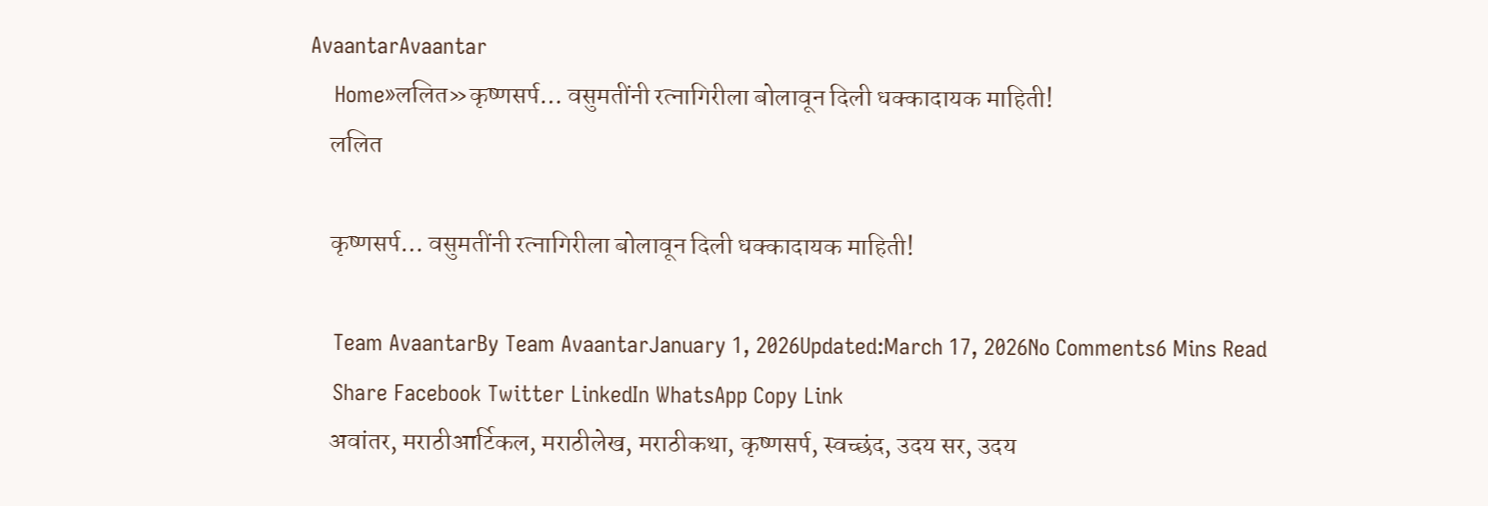AvaantarAvaantar
    Home»ललित»कृष्णसर्प… वसुमतींनी रत्नागिरीला बोलावून दिली धक्कादायक माहिती!
    ललित

    कृष्णसर्प… वसुमतींनी रत्नागिरीला बोलावून दिली धक्कादायक माहिती!

    Team AvaantarBy Team AvaantarJanuary 1, 2026Updated:March 17, 2026No Comments6 Mins Read
    Share Facebook Twitter LinkedIn WhatsApp Copy Link
    अवांतर, मराठीआर्टिकल, मराठीलेख, मराठीकथा, कृष्णसर्प, स्वच्छंद, उदय सर, उदय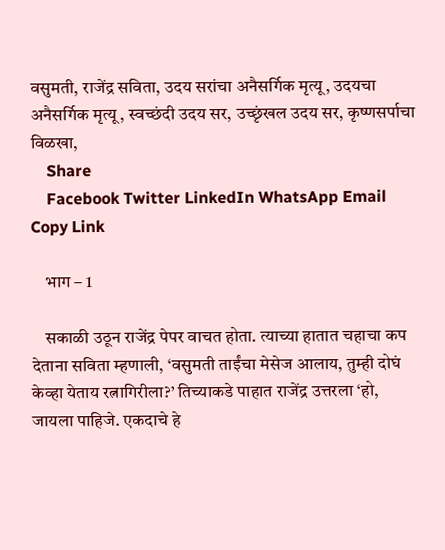वसुमती, राजेंद्र सविता, उदय सरांचा अनैसर्गिक मृत्यू, उदयचा अनैसर्गिक मृत्यू, स्वच्छंदी उदय सर, उच्छृंखल उदय सर, कृष्णसर्पाचा विळखा,
    Share
    Facebook Twitter LinkedIn WhatsApp Email Copy Link

    भाग – 1

    सकाळी उठून राजेंद्र पेपर वाचत होता. त्याच्या हातात चहाचा कप देताना सविता म्हणाली, ‘वसुमती ताईंचा मेसेज आलाय, तुम्ही दोघं केव्हा येताय रत्नागिरीला?’ तिच्याकडे पाहात राजेंद्र उत्तरला ‘हो, जायला पाहिजे. एकदाचे हे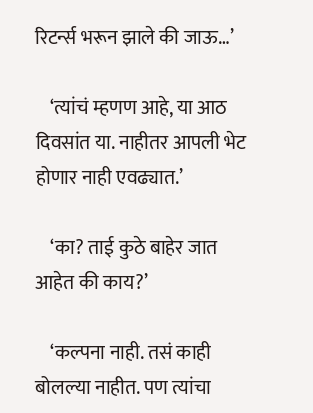रिटर्न्स भरून झाले की जाऊ…’

    ‘त्यांचं म्हणण आहे, या आठ दिवसांत या. नाहीतर आपली भेट होणार नाही एवढ्यात.’

    ‘का? ताई कुठे बाहेर जात आहेत की काय?’

    ‘कल्पना नाही. तसं काही बोलल्या नाहीत. पण त्यांचा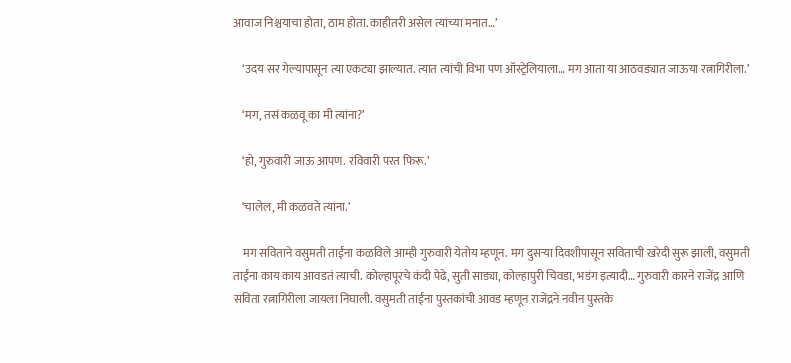आवाज निश्चयाचा होता, ठाम होता. काहीतरी असेल त्यांच्या मनात…’

    ‘उदय सर गेल्यापासून त्या एकट्या झाल्यात. त्यात त्यांची विभा पण ऑस्ट्रेलियाला… मग आता या आठवड्यात जाऊया रत्नागिरीला.’

    ‘मग, तसं कळवू का मी त्यांना?’

    ‘हो, गुरुवारी जाऊ आपण. रविवारी परत फिरू.’

    ‘चालेल, मी कळवते त्यांना.’

    मग सविताने वसुमती ताईंना कळविले आम्ही गुरुवारी येतोय म्हणून. मग दुसऱ्या दिवशीपासून सविताची खरेदी सुरू झाली, वसुमती ताईंना काय काय आवडतं त्याची. कोल्हापूरचे कंदी पेढे, सुती साड्या, कोल्हापुरी चिवडा, भडंग इत्यादी… गुरुवारी कारने राजेंद्र आणि सविता रत्नागिरीला जायला निघाली. वसुमती ताईंना पुस्तकांची आवड म्हणून राजेंद्रने नवीन पुस्तके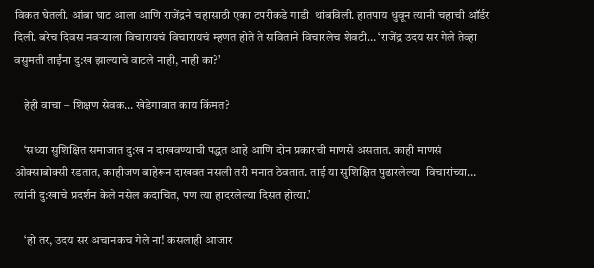विकत घेतली. आंबा घाट आला आणि राजेंद्रने चहासाठी एका टपरीकडे गाडी  थांबविली. हातपाय धुवून त्यानी चहाची ऑर्डर दिली. बरेच दिवस नवऱ्याला विचारायचं विचारायचं म्हणत होते ते सविताने विचारलेच शेवटी… ‘राजेंद्र उदय सर गेले तेव्हा वसुमती ताईंना दु:ख झाल्याचे वाटले नाही, नाही का?’

    हेही वाचा – शिक्षण सेवक… खेडेगावात काय किंमत?

    ‘सध्या सुशिक्षित समाजात दु:ख न दाखवण्याची पद्धत आहे आणि दोन प्रकारची माणसे असतात. काही माणसं ओक्साबोक्सी रडतात, काहीजण बाहेरून दाखवत नसली तरी मनात ठेवतात. ताई या सुशिक्षित पुढारलेल्या  विचारांच्या… त्यांनी दु:खाचे प्रदर्शन केले नसेल कदाचित, पण त्या हादरलेल्या दिसत होत्या.’

    ‘हो तर, उदय सर अचानकच गेले ना! कसलाही आजार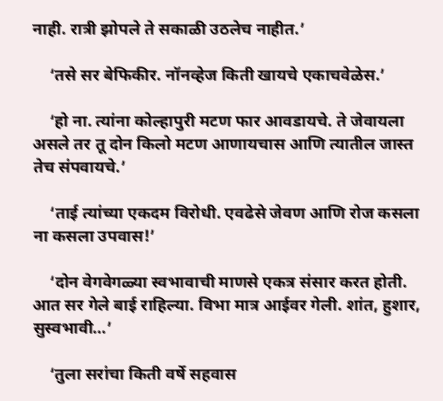नाही. रात्री झोपले ते सकाळी उठलेच नाहीत.’

    ‘तसे सर बेफिकीर. नॉनव्हेज किती खायचे एकाचवेळेस.’

    ‘हो ना. त्यांना कोल्हापुरी मटण फार आवडायचे. ते जेवायला असले तर तू दोन किलो मटण आणायचास आणि त्यातील जास्त तेच संपवायचे.’

    ‘ताई त्यांच्या एकदम विरोधी. एवढेसे जेवण आणि रोज कसला ना कसला उपवास!’

    ‘दोन वेगवेगळ्या स्वभावाची माणसे एकत्र संसार करत होती. आत सर गेले बाई राहिल्या. विभा मात्र आईवर गेली. शांत, हुशार, सुस्वभावी…’

    ‘तुला सरांचा किती वर्षे सहवास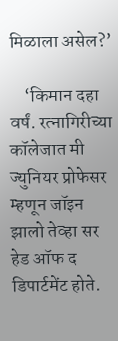मिळाला असेल?’

    ‘किमान दहा वर्षं. रत्नागिरीच्या कॉलेजात मी ज्युनियर प्रोफेसर म्हणून जॉइन झालो तेव्हा सर हेड ऑफ द डिपार्टमेंट होते.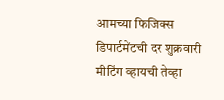आमच्या फिजिक्स डिपार्टमेंटची दर शुक्रवारी मीटिंग व्हायची तेव्हा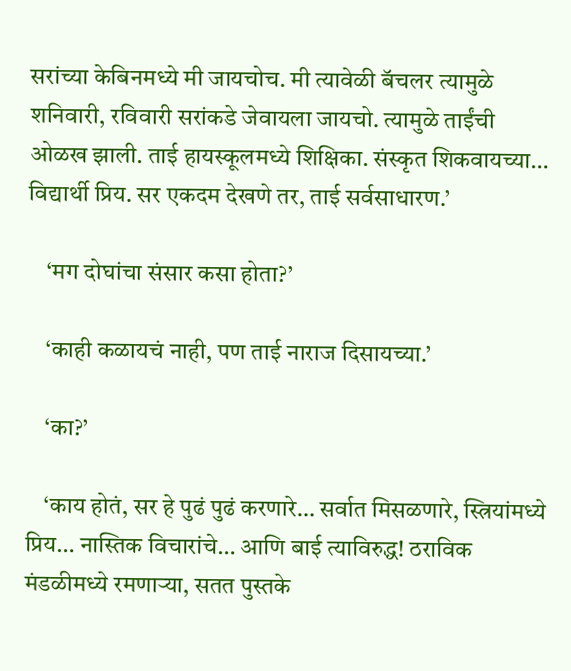सरांच्या केबिनमध्ये मी जायचोच. मी त्यावेळी बॅचलर त्यामुळे शनिवारी, रविवारी सरांकडे जेवायला जायचो. त्यामुळे ताईंची ओळख झाली. ताई हायस्कूलमध्ये शिक्षिका. संस्कृत शिकवायच्या… विद्यार्थी प्रिय. सर एकदम देखणे तर, ताई सर्वसाधारण.’

    ‘मग दोघांचा संसार कसा होता?’

    ‘काही कळायचं नाही, पण ताई नाराज दिसायच्या.’

    ‘का?’

    ‘काय होतं, सर हे पुढं पुढं करणारे… सर्वात मिसळणारे, स्त्रियांमध्ये प्रिय… नास्तिक विचारांचे… आणि बाई त्याविरुद्ध! ठराविक मंडळीमध्ये रमणाऱ्या, सतत पुस्तके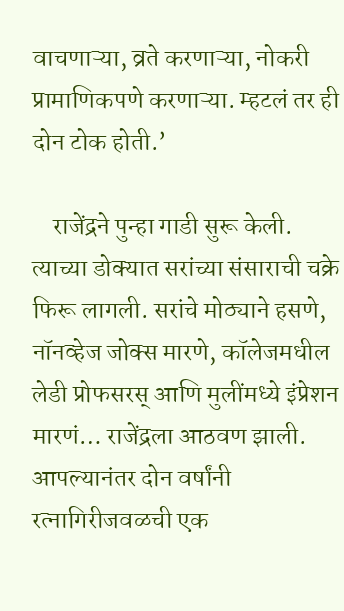वाचणाऱ्या, व्रते करणाऱ्या, नोकरी प्रामाणिकपणे करणाऱ्या. म्हटलं तर ही दोन टोक होती.’

    राजेंद्रने पुन्हा गाडी सुरू केली. त्याच्या डोक्यात सरांच्या संसाराची चक्रे फिरू लागली. सरांचे मोठ्याने हसणे, नॉनव्हेज जोक्स मारणे, कॉलेजमधील लेडी प्रोफसरस्‌‍ आणि मुलींमध्ये इंप्रेशन मारणं… राजेंद्रला आठवण झाली. आपल्यानंतर दोन वर्षांनी रत्नागिरीजवळची एक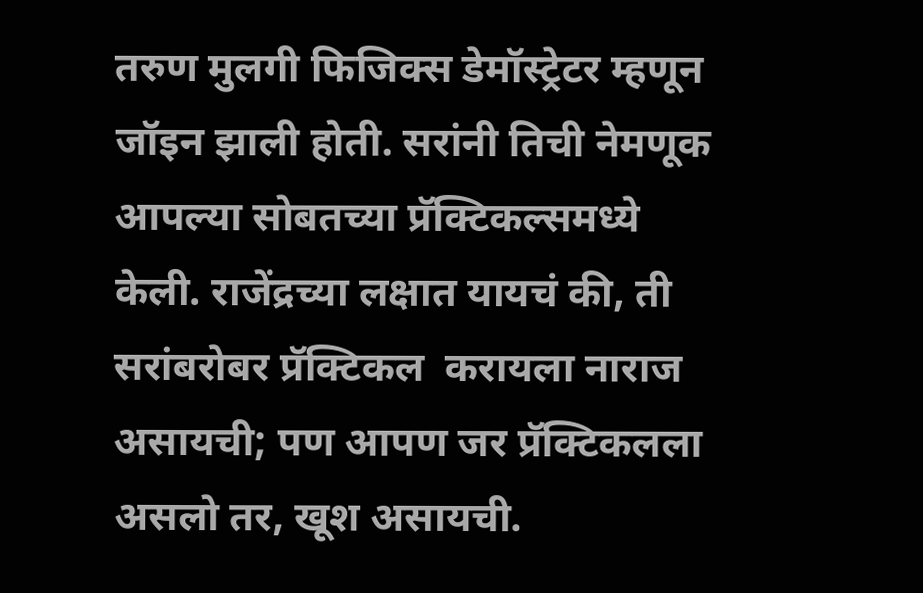तरुण मुलगी फिजिक्स डेमॉस्ट्रेटर म्हणून जॉइन झाली होती. सरांनी तिची नेमणूक आपल्या सोबतच्या प्रॅक्टिकल्समध्ये केली. राजेंद्रच्या लक्षात यायचं की, ती सरांबरोबर प्रॅक्टिकल  करायला नाराज असायची; पण आपण जर प्रॅक्टिकलला असलो तर, खूश असायची.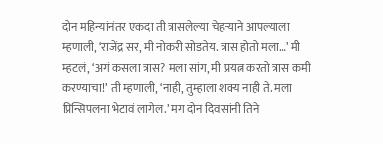दोन महिन्यांनंतर एकदा ती त्रासलेल्या चेहऱ्याने आपल्याला म्हणाली, ‘राजेंद्र सर, मी नोकरी सोडतेय. त्रास होतो मला…’ मी म्हटलं, ‘अगं कसला त्रास? मला सांग, मी प्रयत्न करतो त्रास कमी करण्याचा!’ ती म्हणाली, ‘नाही, तुम्हाला शक्य नाही ते. मला प्रिन्सिपलना भेटावं लागेल.’ मग दोन दिवसांनी तिने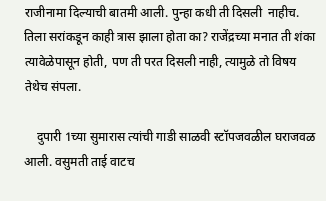राजीनामा दिल्याची बातमी आली. पुन्हा कधी ती दिसली  नाहीच. तिला सरांकडून काही त्रास झाला होता का? राजेंद्रच्या मनात ती शंका त्यावेळेपासून होती, पण ती परत दिसली नाही, त्यामुळे तो विषय तेथेच संपला.

    दुपारी 1च्या सुमारास त्यांची गाडी साळवी स्टॉपजवळील घराजवळ आली. वसुमती ताई वाटच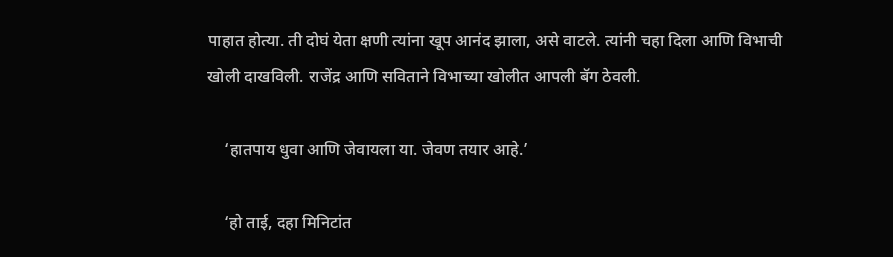पाहात होत्या. ती दोघं येता क्षणी त्यांना खूप आनंद झाला, असे वाटले. त्यांनी चहा दिला आणि विभाची खोली दाखविली. राजेंद्र आणि सविताने विभाच्या खोलीत आपली बॅग ठेवली.

    ‘हातपाय धुवा आणि जेवायला या. जेवण तयार आहे.’

    ‘हो ताई, दहा मिनिटांत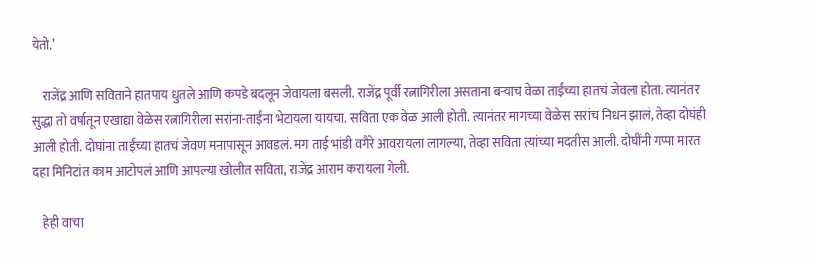येतो.’

    राजेंद्र आणि सविताने हातपाय धुतले आणि कपडे बदलून जेवायला बसली. राजेंद्र पूर्वी रत्नागिरीला असताना बऱ्याच वेळा ताईंच्या हातचं जेवला होता. त्यानंतर सुद्धा तो वर्षातून एखाद्या वेळेस रत्नागिरीला सरांना-ताईंना भेटायला यायचा. सविता एक वेळ आली होती. त्यानंतर मागच्या वेळेस सरांच निधन झालं, तेव्हा दोघंही आली होती. दोघांना ताईंच्या हातचं जेवण मनापासून आवडलं. मग ताई भांडी वगैरे आवरायला लागल्या, तेव्हा सविता त्यांच्या मदतीस आली. दोघींनी गप्पा मारत दहा मिनिटांत काम आटोपलं आणि आपल्या खोलीत सविता, राजेंद्र आराम करायला गेली.

    हेही वाचा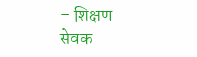– शिक्षण सेवक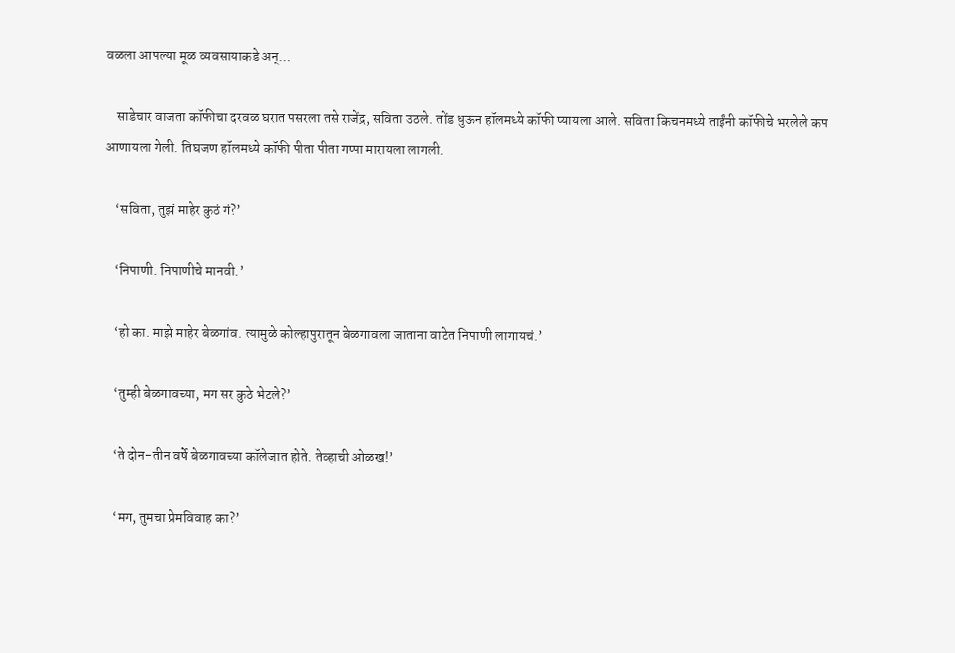वळला आपल्या मूळ व्यवसायाकडे अन्…

    साडेचार वाजता कॉफीचा दरवळ घरात पसरला तसे राजेंद्र, सविता उठले. तोंड धुऊन हॉलमध्ये कॉफी प्यायला आले. सविता किचनमध्ये ताईंनी कॉफीचे भरलेले कप आणायला गेली. तिघजण हॉलमध्ये कॉफी पीता पीता गप्पा मारायला लागली.

    ‘सविता, तुझं माहेर कुठं गं?’

    ‘निपाणी. निपाणीचे मानवी.’

    ‘हो का. माझे माहेर बेळगांव. त्यामुळे कोल्हापुरातून बेळगावला जाताना वाटेत निपाणी लागायचं.’

    ‘तुम्ही बेळगावच्या, मग सर कुठे भेटले?’

    ‘ते दोन-तीन वर्षे बेळगावच्या कॉलेजात होते. तेव्हाची ओळख!’

    ‘मग, तुमचा प्रेमविवाह का?’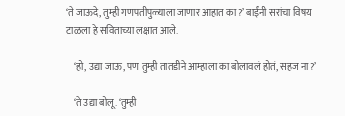‘ते जाऊदे, तुम्ही गणपतीपुळ्याला जाणार आहात का?’ बाईंनी सरांचा विषय टाळला हे सविताच्या लक्षात आले.

    ‘हो, उद्या जाऊ, पण तुम्ही तातडीने आम्हाला का बोलावलं होतं, सहज ना?’

    ‘ते उद्या बोलू. ‘तुम्ही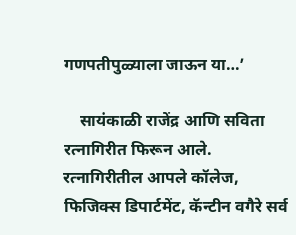गणपतीपुळ्याला जाऊन या…’

    सायंकाळी राजेंद्र आणि सविता रत्नागिरीत फिरून आले. रत्नागिरीतील आपले कॉलेज, फिजिक्स डिपार्टमेंट, कॅन्टीन वगैरे सर्व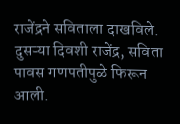राजेंद्रने सविताला दाखविले. दुसऱ्या दिवशी राजेंद्र, सविता पावस गणपतीपुळे फिरून आली.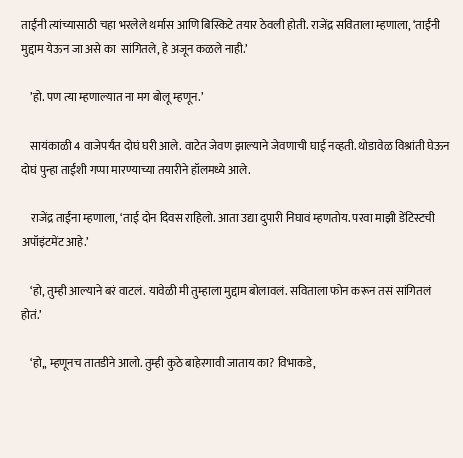ताईंनी त्यांच्यासाठी चहा भरलेले थर्मास आणि बिस्किटे तयार ठेवली होती. राजेंद्र सविताला म्हणाला, ‘ताईंनी मुद्दाम येऊन जा असे का  सांगितले, हे अजून कळले नाही.’

    ’हो. पण त्या म्हणाल्यात ना मग बोलू म्हणून.’

    सायंकाळी 4 वाजेपर्यंत दोघं घरी आले. वाटेत जेवण झाल्याने जेवणाची घाई नव्हती. थोडावेळ विश्रांती घेऊन दोघं पुन्हा ताईंशी गप्पा मारण्याच्या तयारीने हॉलमध्ये आले.

    राजेंद्र ताईंना म्हणाला, ‘ताई दोन दिवस राहिलो. आता उद्या दुपारी निघावं म्हणतोय. परवा माझी डेंटिस्टची अपॉइंटमेंट आहे.’

    ‘हो, तुम्ही आल्याने बरं वाटलं. यावेळी मी तुम्हाला मुद्दाम बोलावलं. सविताला फोन करून तसं सांगितलं होतं.’

    ‘हो,, म्हणूनच तातडीने आलो. तुम्ही कुठे बाहेरगावी जाताय का? विभाकडे,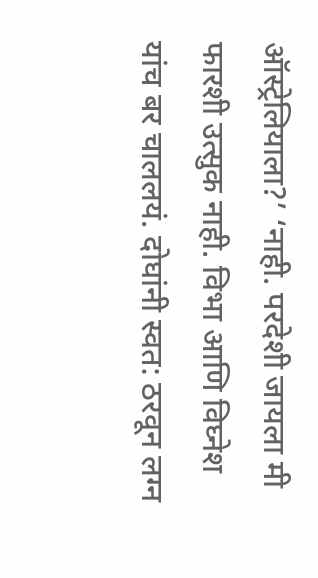ऑस्ट्रेलियाला?’ ‘नाही. परदेशी जायला मी फारशी उत्सुक नाही. विभा आणि विघ्नेश यांच बर चाललयं. दोघांनी स्वत: ठरवून लग्न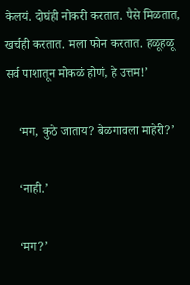केलयं. दोघंही नोकरी करतात. पैसे मिळतात, खर्चही करतात. मला फोन करतात. हळूहळू सर्व पाशातून मोकळं होणं, हे उत्तम!’

    ‘मग, कुठे जाताय? बेळगावला माहेरी?’

    ‘नाही.’

    ‘मग?’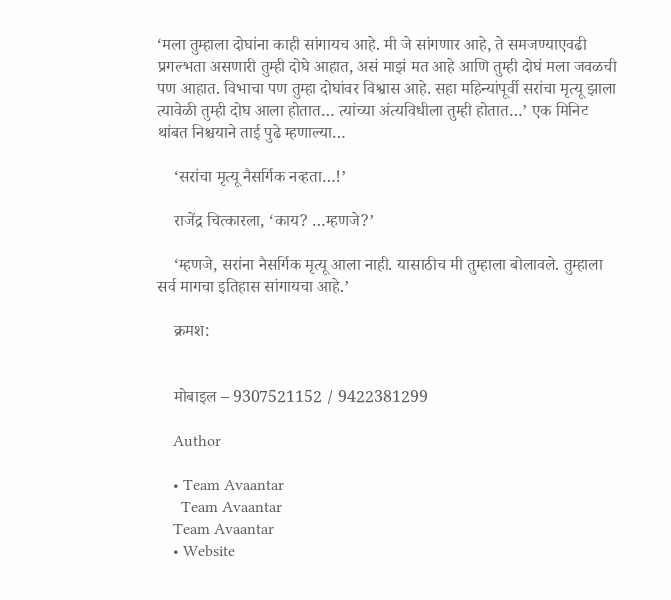‘मला तुम्हाला दोघांना काही सांगायच आहे. मी जे सांगणार आहे, ते समजण्याएवढी प्रगल्भता असणारी तुम्ही दोघे आहात, असं माझं मत आहे आणि तुम्ही दोघं मला जवळची पण आहात. विभाचा पण तुम्हा दोघांवर विश्वास आहे. सहा महिन्यांपूर्वी सरांचा मृत्यू झाला त्यावेळी तुम्ही दोघ आला होतात… त्यांच्या अंत्यविधीला तुम्ही होतात…’ एक मिनिट थांबत निश्चयाने ताई पुढे म्हणाल्या…

    ‘सरांचा मृत्यू नैसर्गिक नव्हता…!’

    राजेंद्र चित्कारला, ‘काय? …म्हणजे?’

    ‘म्हणजे, सरांना नैसर्गिक मृत्यू आला नाही. यासाठीच मी तुम्हाला बोलावले. तुम्हाला सर्व मागचा इतिहास सांगायचा आहे.’

    क्रमश:


    मोबाइल – 9307521152 / 9422381299

    Author

    • Team Avaantar
      Team Avaantar
    Team Avaantar
    • Website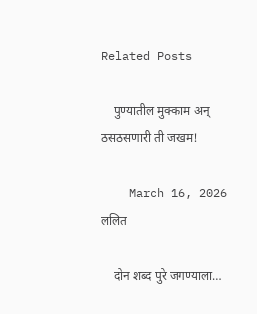Related Posts

    पुण्यातील मुक्काम अन् ठसठसणारी ती जखम!

    March 16, 2026 ललित

    दोन शब्द पुरे जगण्याला…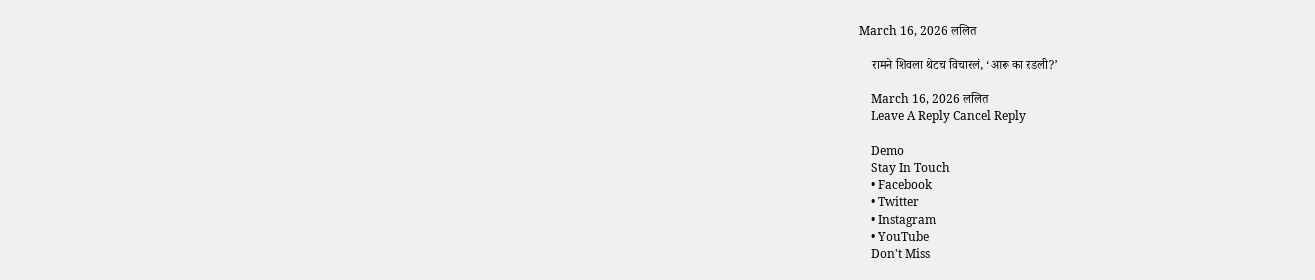March 16, 2026 ललित

    रामने शिवला थेटच विचारलं, ‘आरू का रडली?’

    March 16, 2026 ललित
    Leave A Reply Cancel Reply

    Demo
    Stay In Touch
    • Facebook
    • Twitter
    • Instagram
    • YouTube
    Don't Miss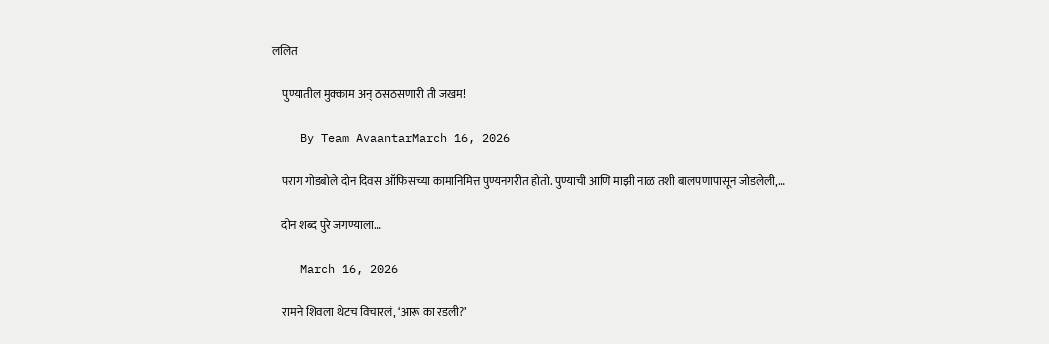ललित

    पुण्यातील मुक्काम अन् ठसठसणारी ती जखम!

    By Team AvaantarMarch 16, 2026

    पराग गोडबोले दोन दिवस ऑफिसच्या कामानिमित्त पुण्यनगरीत होतो. पुण्याची आणि माझी नाळ तशी बालपणापासून जोडलेली,…

    दोन शब्द पुरे जगण्याला…

    March 16, 2026

    रामने शिवला थेटच विचारलं, ‘आरू का रडली?’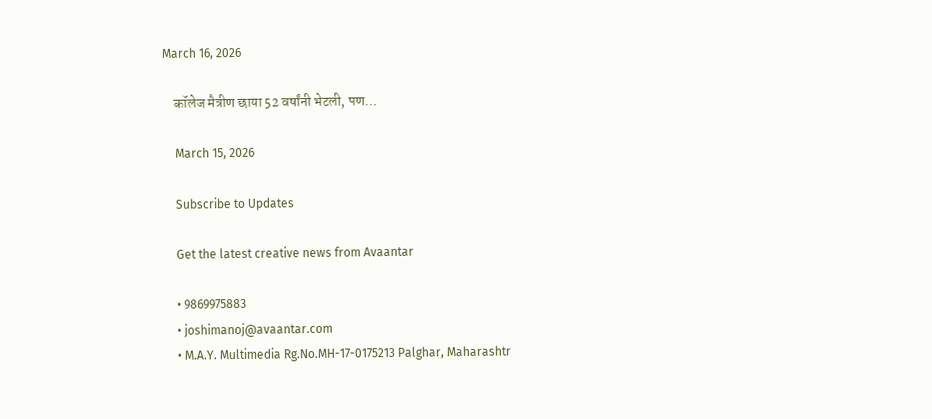March 16, 2026

    कॉलेज मैत्रीण छाया 52 वर्षांनी भेटली, पण…

    March 15, 2026

    Subscribe to Updates

    Get the latest creative news from Avaantar

    • 9869975883
    • joshimanoj@avaantar.com
    • M.A.Y. Multimedia Rg.No.MH-17-0175213 Palghar, Maharashtr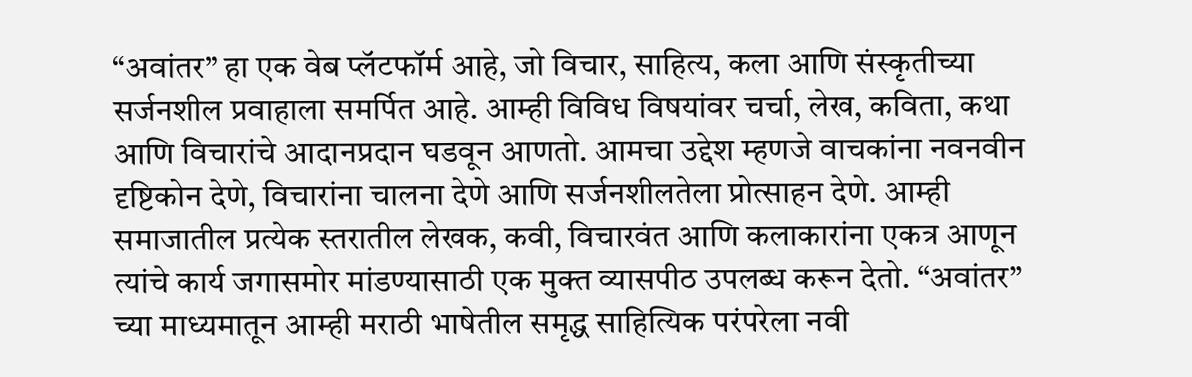“अवांतर” हा एक वेब प्लॅटफॉर्म आहे, जो विचार, साहित्य, कला आणि संस्कृतीच्या सर्जनशील प्रवाहाला समर्पित आहे. आम्ही विविध विषयांवर चर्चा, लेख, कविता, कथा आणि विचारांचे आदानप्रदान घडवून आणतो. आमचा उद्देश म्हणजे वाचकांना नवनवीन दृष्टिकोन देणे, विचारांना चालना देणे आणि सर्जनशीलतेला प्रोत्साहन देणे. आम्ही समाजातील प्रत्येक स्तरातील लेखक, कवी, विचारवंत आणि कलाकारांना एकत्र आणून त्यांचे कार्य जगासमोर मांडण्यासाठी एक मुक्त व्यासपीठ उपलब्ध करून देतो. “अवांतर” च्या माध्यमातून आम्ही मराठी भाषेतील समृद्ध साहित्यिक परंपरेला नवी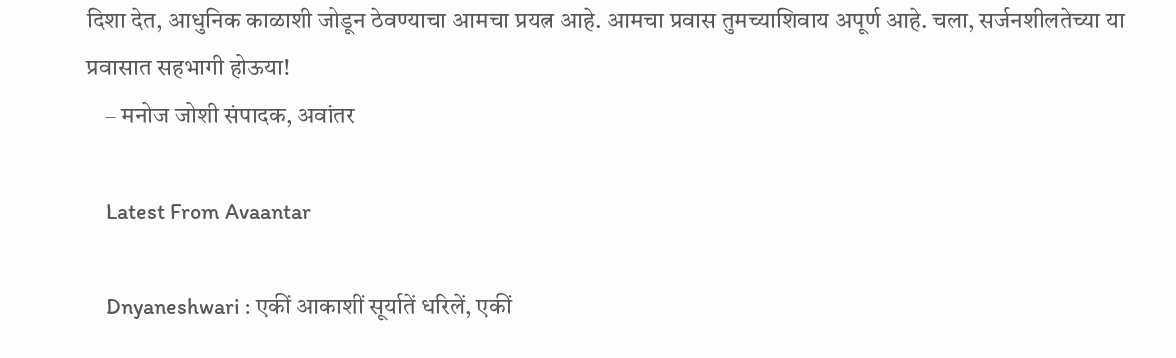दिशा देत, आधुनिक काळाशी जोडून ठेवण्याचा आमचा प्रयत्न आहे. आमचा प्रवास तुमच्याशिवाय अपूर्ण आहे. चला, सर्जनशीलतेच्या या प्रवासात सहभागी होऊया!
    – मनोज जोशी संपादक, अवांतर

    Latest From Avaantar

    Dnyaneshwari : एकीं आकाशीं सूर्यातें धरिलें, एकीं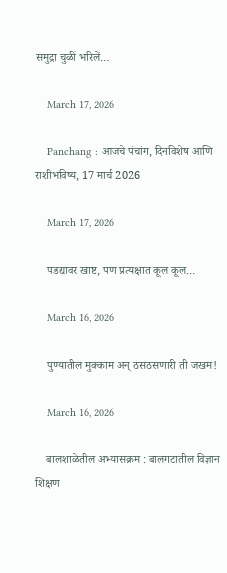समुद्रा चुळीं भरिलें…

    March 17, 2026

    Panchang : आजचे पंचांग, दिनविशेष आणि राशीभविष्य, 17 मार्च 2026

    March 17, 2026

    पडद्यावर खाष्ट, पण प्रत्यक्षात कूल कूल…

    March 16, 2026

    पुण्यातील मुक्काम अन् ठसठसणारी ती जखम!

    March 16, 2026

    बालशाळेतील अभ्यासक्रम : बालगटातील विज्ञान शिक्षण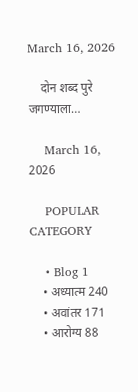March 16, 2026

    दोन शब्द पुरे जगण्याला…

    March 16, 2026

    POPULAR CATEGORY

    • Blog 1
    • अध्यात्म 240
    • अवांतर 171
    • आरोग्य 88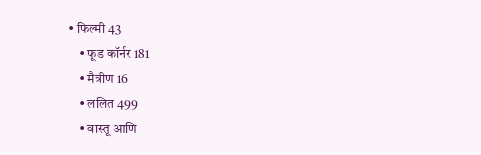• फिल्मी 43
    • फूड कॉर्नर 181
    • मैत्रीण 16
    • ललित 499
    • वास्तू आणि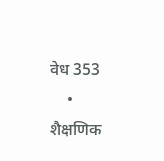वेध 353
    • शैक्षणिक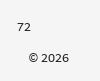72

    © 2026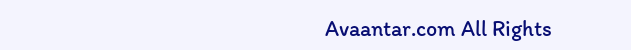Avaantar.com All Rights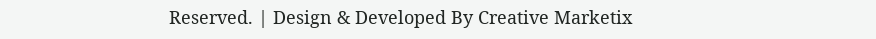Reserved. | Design & Developed By Creative Marketix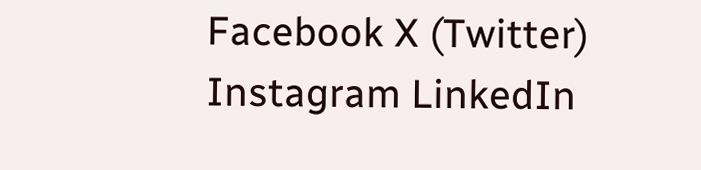Facebook X (Twitter) Instagram LinkedIn